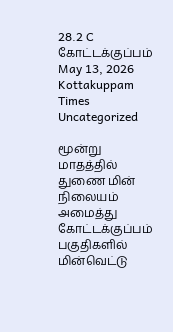28.2 C
கோட்டக்குப்பம்
May 13, 2026
Kottakuppam Times
Uncategorized

மூன்று மாதத்தில் துணை மின் நிலையம் அமைத்து கோட்டக்குப்பம் பகுதிகளில் மின்வெட்டு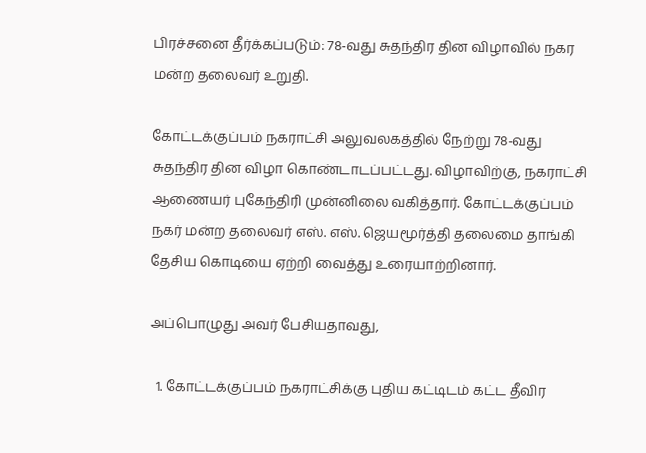பிரச்சனை தீர்க்கப்படும்: 78-வது சுதந்திர தின விழாவில் நகர மன்ற தலைவர் உறுதி.

கோட்டக்குப்பம் நகராட்சி அலுவலகத்தில் நேற்று 78-வது சுதந்திர தின விழா கொண்டாடப்பட்டது. விழாவிற்கு, நகராட்சி ஆணையர் புகேந்திரி முன்னிலை வகித்தார். கோட்டக்குப்பம் நகர் மன்ற தலைவர் எஸ். எஸ். ஜெயமூர்த்தி தலைமை தாங்கி தேசிய கொடியை ஏற்றி வைத்து உரையாற்றினார்.

அப்பொழுது அவர் பேசியதாவது,

  1. கோட்டக்குப்பம் நகராட்சிக்கு புதிய கட்டிடம் கட்ட தீவிர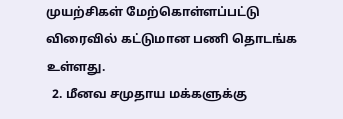முயற்சிகள் மேற்கொள்ளப்பட்டு விரைவில் கட்டுமான பணி தொடங்க உள்ளது.
  2. மீனவ சமுதாய மக்களுக்கு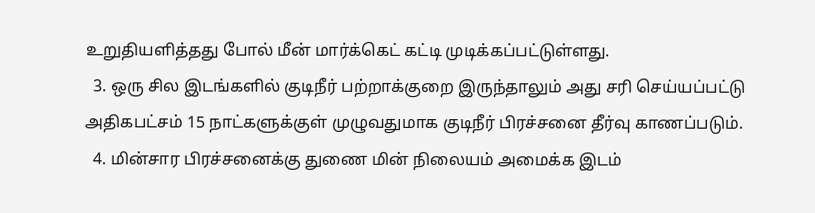உறுதியளித்தது போல் மீன் மார்க்கெட் கட்டி முடிக்கப்பட்டுள்ளது.
  3. ஒரு சில இடங்களில் குடிநீர் பற்றாக்குறை இருந்தாலும் அது சரி செய்யப்பட்டு அதிகபட்சம் 15 நாட்களுக்குள் முழுவதுமாக குடிநீர் பிரச்சனை தீர்வு காணப்படும்.
  4. மின்சார பிரச்சனைக்கு துணை மின் நிலையம் அமைக்க இடம்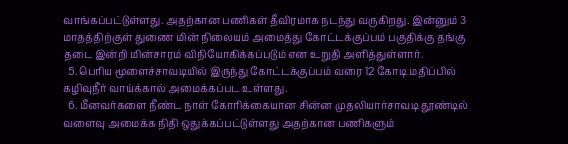வாங்கப்பட்டுள்ளது. அதற்கான பணிகள் தீவிரமாக நடந்து வருகிறது. இன்னும் 3 மாதத்திற்குள் துணை மின் நிலையம் அமைத்து கோட்டக்குப்பம் பகுதிக்கு தங்கு தடை இன்றி மின்சாரம் விநியோகிக்கப்படும் என உறுதி அளித்துள்ளார்.
  5. பெரிய மூளைச்சாவடியில் இருந்து கோட்டக்குப்பம் வரை 12 கோடி மதிப்பில் கழிவுநீர் வாய்க்கால் அமைக்கப்பட உள்ளது.
  6. மீனவர்களை நீண்ட நாள் கோரிக்கையான சின்ன முதலியார்சாவடி தூண்டில் வளைவு அமைக்க நிதி ஒதுக்கப்பட்டுள்ளது அதற்கான பணிகளும்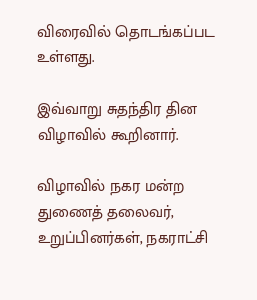விரைவில் தொடங்கப்பட உள்ளது.

இவ்வாறு சுதந்திர தின விழாவில் கூறினார்.

விழாவில் நகர மன்ற துணைத் தலைவர், உறுப்பினர்கள், நகராட்சி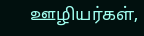ஊழியர்கள்,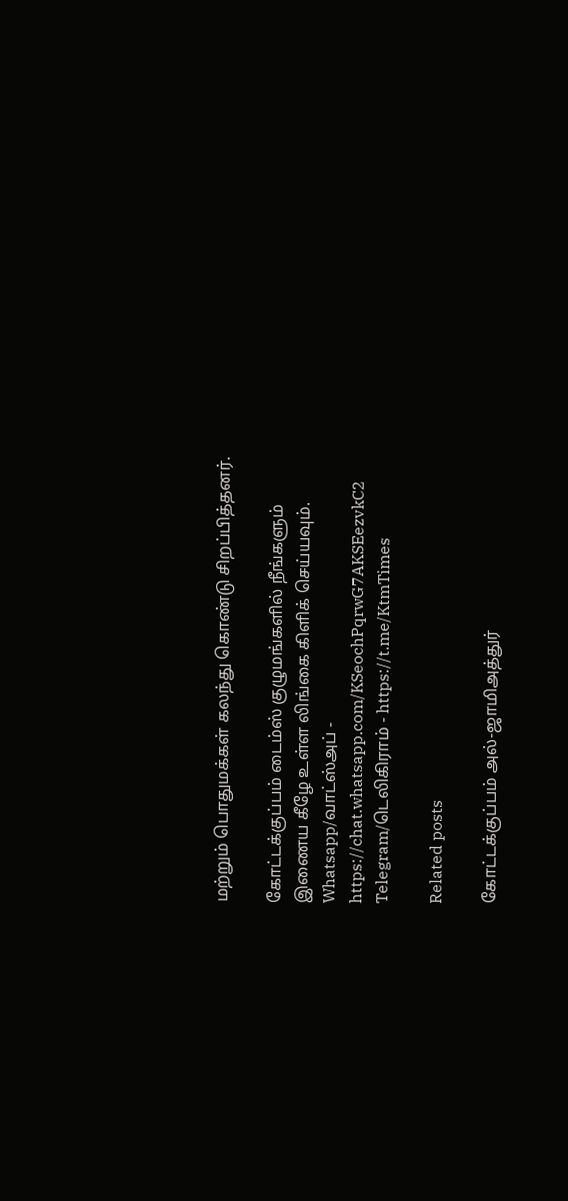மற்றும் பொதுமக்கள் கலந்து கொண்டு சிறப்பித்தனர்.

கோட்டக்குப்பம் டைம்ஸ் குழுமங்களில் நீங்களும் இணைய கீழே உள்ள லிங்கை கிளிக் செய்யவும்.
Whatsapp/வாட்ஸ்அப் - https://chat.whatsapp.com/KSeochPqrwG7AKSEezvkC2
Telegram/டெலிகிராம் - https://t.me/KtmTimes

Related posts

கோட்டக்குப்பம் அல்-ஜாமிஅத்துர்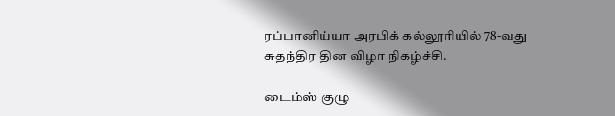ரப்பானிய்யா அரபிக் கல்லூரியில் 78-வது சுதந்திர தின விழா நிகழ்ச்சி.

டைம்ஸ் குழு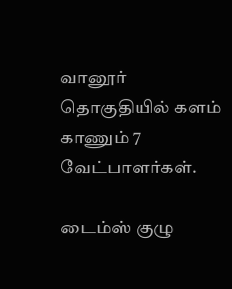வானூர் தொகுதியில் களம் காணும் 7 வேட்பாளர்கள்.

டைம்ஸ் குழு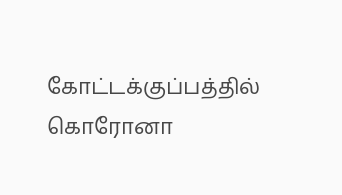கோட்டக்குப்பத்தில் கொரோனா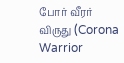போர் வீரர் விருது (Corona Warrior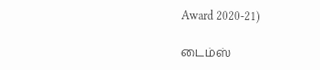Award 2020-21)

டைம்ஸ்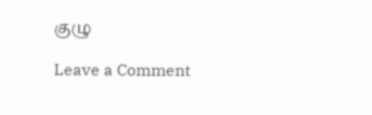குழு

Leave a Comment